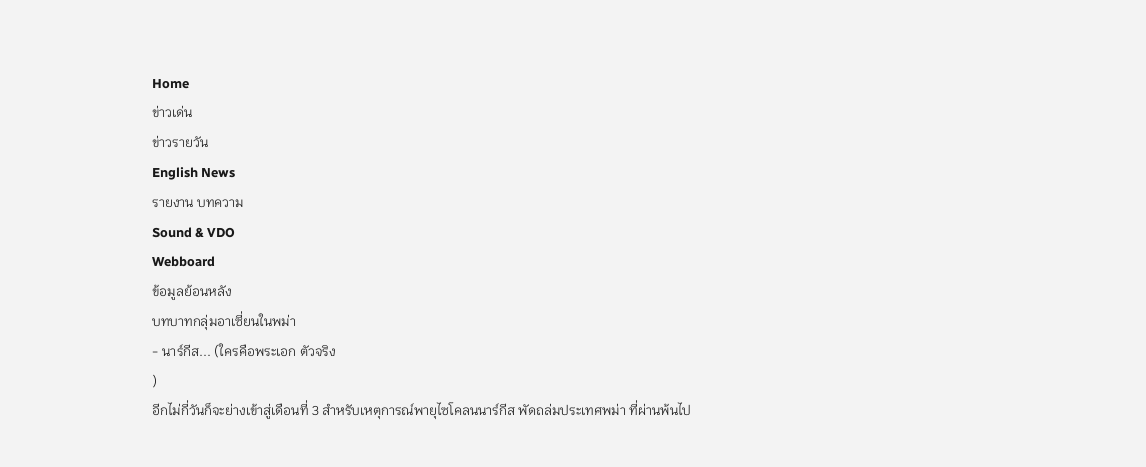Home
ข่าวเด่น
ข่าวรายวัน
English News
รายงาน บทความ
Sound & VDO
Webboard
ข้อมูลย้อนหลัง
บทบาทกลุ่มอาเซี่ยนในพม่า
- นาร์กีส... (ใครคือพระเอก ตัวจริง
)
อีกไม่กี่วันก็จะย่างเข้าสู่เดือนที่ 3 สำหรับเหตุการณ์พายุไซโคลนนาร์กีส พัดถล่มประเทศพม่า ที่ผ่านพ้นไป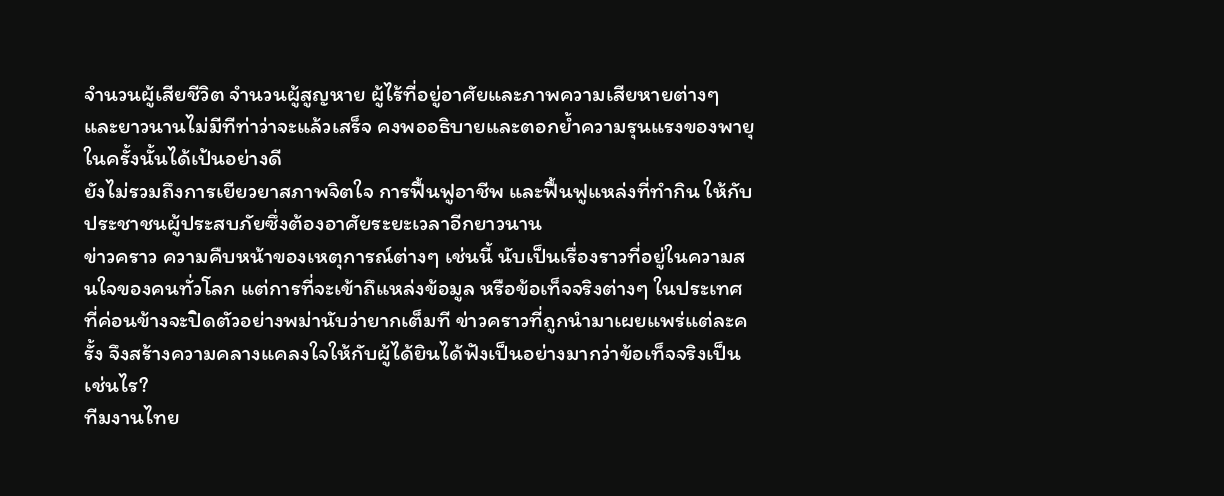จำนวนผู้เสียชีวิต จำนวนผู้สูญหาย ผู้ไร้ที่อยู่อาศัยและภาพความเสียหายต่างๆ และยาวนานไม่มีทีท่าว่าจะแล้วเสร็จ คงพออธิบายและตอกย้ำความรุนแรงของพายุในครั้งนั้นได้เป้นอย่างดี
ยังไม่รวมถึงการเยียวยาสภาพจิตใจ การฟื้นฟูอาชีพ และฟื้นฟูแหล่งที่ทำกิน ให้กับประชาชนผู้ประสบภัยซึ่งต้องอาศัยระยะเวลาอีกยาวนาน
ข่าวคราว ความคืบหน้าของเหตุการณ์ต่างๆ เช่นนี้ นับเป็นเรื่องราวที่อยู่ในความสนใจของคนทั่วโลก แต่การที่จะเข้าถึแหล่งข้อมูล หรือข้อเท็จจริงต่างๆ ในประเทศที่ค่อนข้างจะปิดตัวอย่างพม่านับว่ายากเต็มที ข่าวคราวที่ถูกนำมาเผยแพร่แต่ละครั้ง จึงสร้างความคลางแคลงใจให้กับผู้ได้ยินได้ฟังเป็นอย่างมากว่าข้อเท็จจริงเป็นเช่นไร?
ทีมงานไทย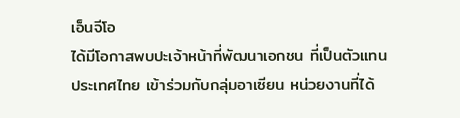เอ็นจีโอ
ได้มีโอกาสพบปะเจ้าหน้าที่พัฒนาเอกชน ที่เป็นตัวแทนประเทศไทย เข้าร่วมกับกลุ่มอาเซียน หน่วยงานที่ได้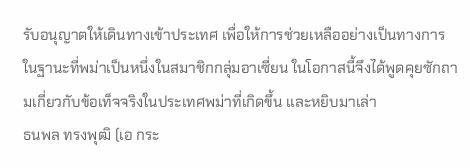รับอนุญาตให้เดินทางเข้าประเทศ เพื่อให้การช่วยเหลืออย่างเป็นทางการ ในฐานะที่พม่าเป็นหนึ่งในสมาชิกกลุ่มอาเซี่ยน ในโอกาสนี้จึงได้พูดคุยซักถามเกี่ยวกับข้อเท็จจริงในประเทศพม่าที่เกิดขึ้น และหยิบมาเล่า
ธนพล ทรงพุฒิ (เอ กระ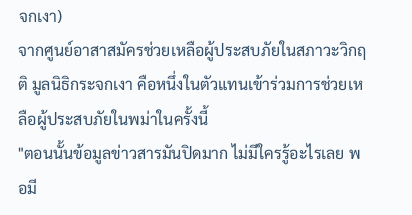จกเงา)
จากศูนย์อาสาสมัครช่วยเหลือผู้ประสบภัยในสภาวะวิกฤติ มูลนิธิกระจกเงา คือหนึ่งในตัวแทนเข้าร่วมการช่วยเหลือผู้ประสบภัยในพม่าในครั้งนี้
"ตอนนั้นข้อมูลข่าวสารมันปิดมาก ไม่มีใครรู้อะไรเลย พอมี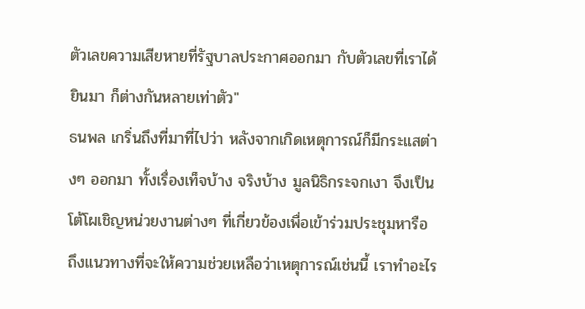ตัวเลขความเสียหายที่รัฐบาลประกาศออกมา กับตัวเลขที่เราได้ยินมา ก็ต่างกันหลายเท่าตัว"
ธนพล เกริ่นถึงที่มาที่ไปว่า หลังจากเกิดเหตุการณ์ก็มีกระแสต่างๆ ออกมา ทั้งเรื่องเท็จบ้าง จริงบ้าง มูลนิธิกระจกเงา จึงเป็นโต้โผเชิญหน่วยงานต่างๆ ที่เกี่ยวข้องเพื่อเข้าร่วมประชุมหารือ ถึงแนวทางที่จะให้ความช่วยเหลือว่าเหตุการณ์เช่นนี้ เราทำอะไร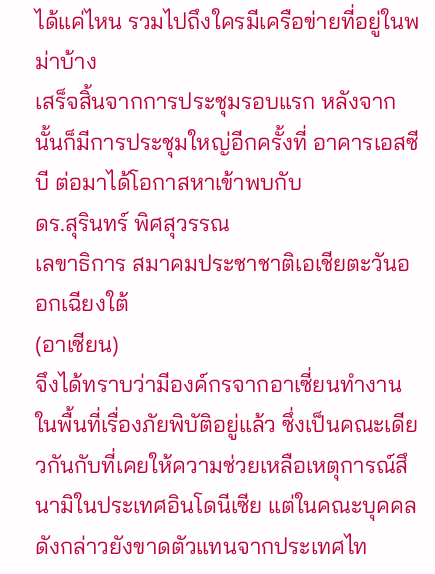ได้แค่ไหน รวมไปถึงใครมีเครือข่ายที่อยู่ในพม่าบ้าง
เสร็จสิ้นจากการประชุมรอบแรก หลังจากนั้นก็มีการประชุมใหญ่อีกครั้งที่ อาคารเอสซีบี ต่อมาได้โอกาสหาเข้าพบกับ
ดร.สุรินทร์ พิศสุวรรณ
เลขาธิการ สมาคมประชาชาติเอเชียตะวันออกเฉียงใต้
(อาเซียน)
จึงได้ทราบว่ามีองค์กรจากอาเซี่ยนทำงานในพื้นที่เรื่องภัยพิบัติอยู่แล้ว ซึ่งเป็นคณะเดียวกันกับที่เคยให้ความช่วยเหลือเหตุการณ์สึนามิในประเทศอินโดนีเซีย แต่ในคณะบุคคลดังกล่าวยังขาดตัวแทนจากประเทศไท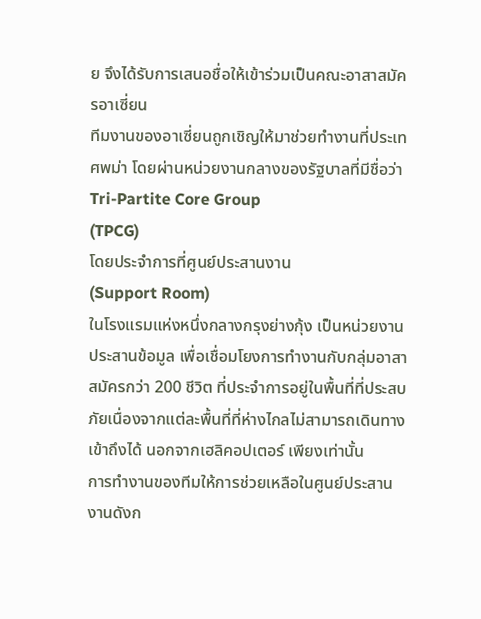ย จึงได้รับการเสนอชื่อให้เข้าร่วมเป็นคณะอาสาสมัครอาเซี่ยน
ทีมงานของอาเซี่ยนถูกเชิญให้มาช่วยทำงานที่ประเทศพม่า โดยผ่านหน่วยงานกลางของรัฐบาลที่มีชื่อว่า
Tri-Partite Core Group
(TPCG)
โดยประจำการที่ศูนย์ประสานงาน
(Support Room)
ในโรงแรมแห่งหนึ่งกลางกรุงย่างกุ้ง เป็นหน่วยงานประสานข้อมูล เพื่อเชื่อมโยงการทำงานกับกลุ่มอาสาสมัครกว่า 200 ชีวิต ที่ประจำการอยู่ในพื้นที่ที่ประสบภัยเนื่องจากแต่ละพื้นที่ที่ห่างไกลไม่สามารถเดินทางเข้าถึงได้ นอกจากเฮลิคอปเตอร์ เพียงเท่านั้น
การทำงานของทีมให้การช่วยเหลือในศูนย์ประสานงานดังก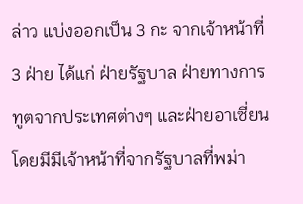ล่าว แบ่งออกเป็น 3 กะ จากเจ้าหน้าที่ 3 ฝ่าย ได้แก่ ฝ่ายรัฐบาล ฝ่ายทางการทูตจากประเทศต่างๆ และฝ่ายอาเซี่ยน โดยมีมีเจ้าหน้าที่จากรัฐบาลที่พม่า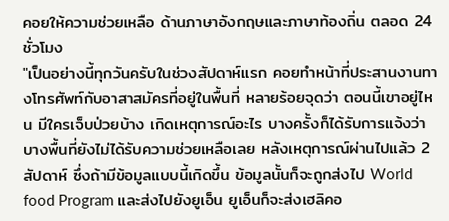คอยให้ความช่วยเหลือ ด้านภาษาอังกฤษและภาษาท้องถิ่น ตลอด 24 ชั่วโมง
"เป็นอย่างนี้ทุกวันครับในช่วงสัปดาห์แรก คอยทำหน้าที่ประสานงานทางโทรศัพท์กับอาสาสมัครที่อยู่ในพื้นที่ หลายร้อยจุดว่า ตอนนี้เขาอยู่ไหน มีใครเจ็บป่วยบ้าง เกิดเหตุการณ์อะไร บางครั้งก็ได้รับการแจ้งว่า บางพื้นที่ยังไม่ได้รับความช่วยเหลือเลย หลังเหตุการณ์ผ่านไปแล้ว 2 สัปดาห์ ซึ่งถ้ามีข้อมูลแบบนี้เกิดขึ้น ข้อมูลนั้นก็จะถูกส่งไป World food Program และส่งไปยังยูเอ็น ยูเอ็นก็จะส่งเฮลิคอ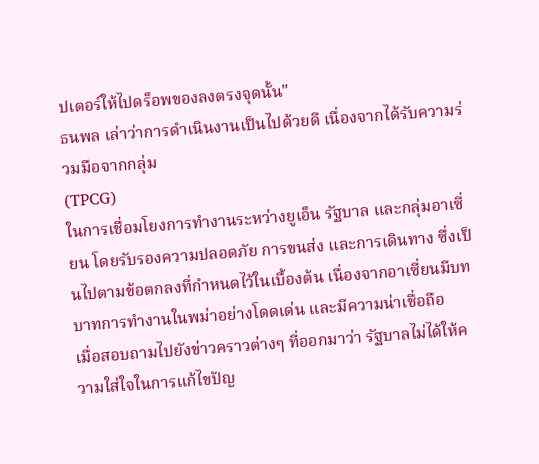ปเตอร์ให้ไปดร็อพของลงตรงจุดนั้น"
ธนพล เล่าว่าการดำเนินงานเป็นไปด้วยดี เนื่องจากได้รับความร่วมมือจากกลุ่ม
(TPCG)
ในการเชื่อมโยงการทำงานระหว่างยูเอ็น รัฐบาล และกลุ่มอาเซี่ยน โดยรับรองความปลอดภัย การขนส่ง และการเดินทาง ซึ่งเป็นไปตามข้อตกลงที่กำหนดไว้ในเบื้องต้น เนื่องจากอาเซี่ยนมีบทบาทการทำงานในพม่าอย่างโดดเด่น และมีความน่าเชื่อถือ
เมื่อสอบถามไปยังข่าวคราวต่างๆ ที่ออกมาว่า รัฐบาลไม่ได้ให้ความใส่ใจในการแก้ไขปัญ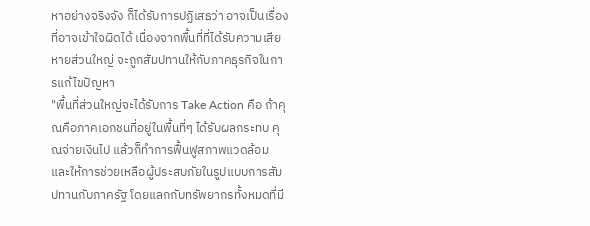หาอย่างจริงจัง ก็ได้รับการปฏิเสธว่า อาจเป็นเรื่องที่อาจเข้าใจผิดได้ เนื่องจากพื้นที่ที่ได้รับความเสียหายส่วนใหญ่ จะถูกสัมปทานให้กับภาคธุรกิจในการแก้ไขปัญหา
"พื้นที่ส่วนใหญ่จะได้รับการ Take Action คือ ถ้าคุณคือภาคเอกชนที่อยู่ในพื้นที่ๆ ได้รับผลกระทบ คุณจ่ายเงินไป แล้วก็ทำการฟื้นฟูสภาพแวดล้อม และให้การช่วยเหลือผู้ประสบภัยในรูปแบบการสัมปทานกับภาครัฐ โดยแลกกับทรัพยากรทั้งหมดที่มี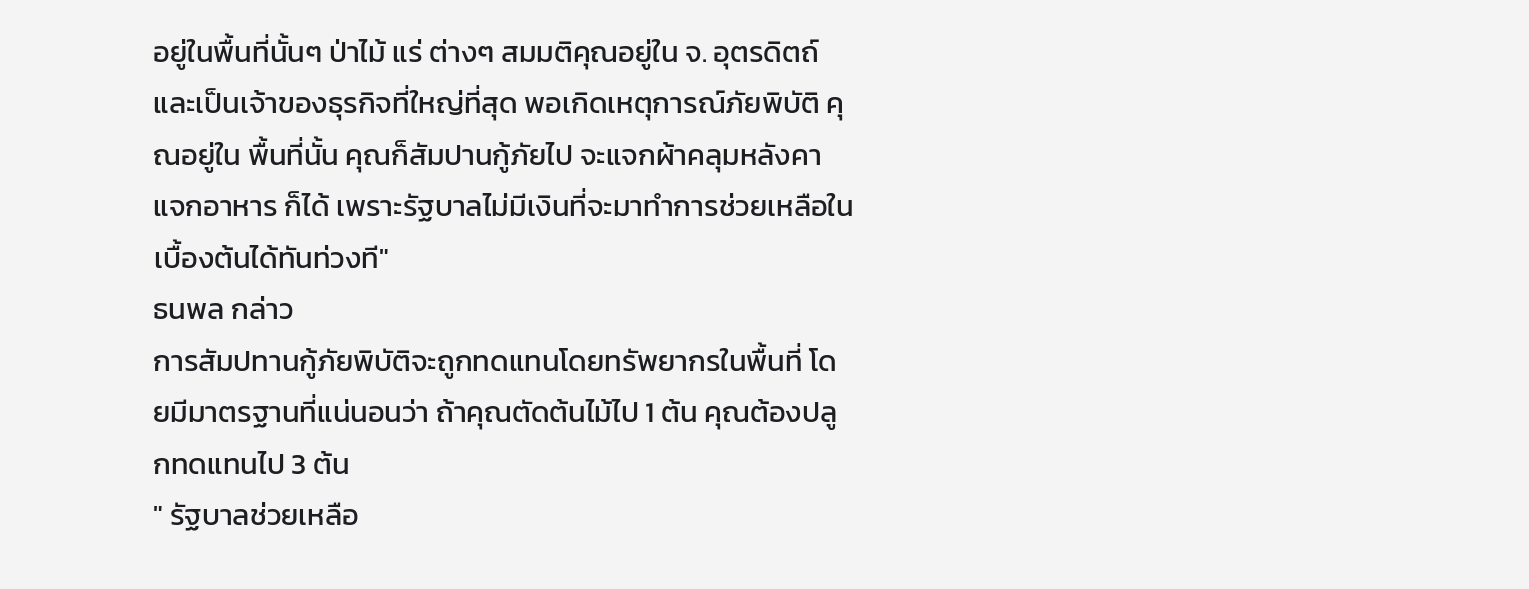อยู่ในพื้นที่นั้นๆ ป่าไม้ แร่ ต่างๆ สมมติคุณอยู่ใน จ. อุตรดิตถ์ และเป็นเจ้าของธุรกิจที่ใหญ่ที่สุด พอเกิดเหตุการณ์ภัยพิบัติ คุณอยู่ใน พื้นที่นั้น คุณก็สัมปานกู้ภัยไป จะแจกผ้าคลุมหลังคา แจกอาหาร ก็ได้ เพราะรัฐบาลไม่มีเงินที่จะมาทำการช่วยเหลือในเบื้องต้นได้ทันท่วงที"
ธนพล กล่าว
การสัมปทานกู้ภัยพิบัติจะถูกทดแทนโดยทรัพยากรในพื้นที่ โดยมีมาตรฐานที่แน่นอนว่า ถ้าคุณตัดต้นไม้ไป 1 ต้น คุณต้องปลูกทดแทนไป 3 ต้น
" รัฐบาลช่วยเหลือ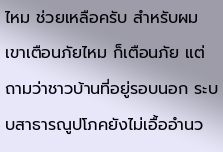ไหม ช่วยเหลือครับ สำหรับผม เขาเตือนภัยไหม ก็เตือนภัย แต่ถามว่าชาวบ้านที่อยู่รอบนอก ระบบสาธารณูปโภคยังไม่เอื้ออำนว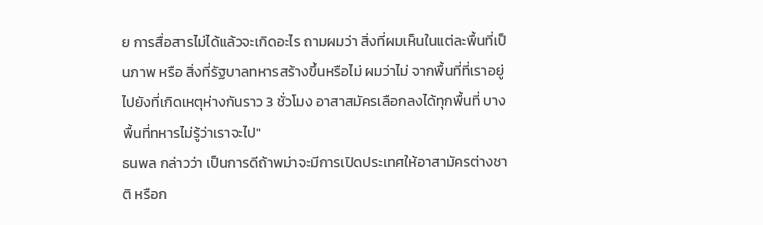ย การสื่อสารไม่ได้แล้วจะเกิดอะไร ถามผมว่า สิ่งที่ผมเห็นในแต่ละพื้นที่เป็นภาพ หรือ สิ่งที่รัฐบาลทหารสร้างขึ้นหรือไม่ ผมว่าไม่ จากพื้นที่ที่เราอยู่ ไปยังที่เกิดเหตุห่างกันราว 3 ชั่วโมง อาสาสมัครเลือกลงได้ทุกพื้นที่ บางพื้นที่ทหารไม่รู้ว่าเราจะไป"
ธนพล กล่าวว่า เป็นการดีถ้าพม่าจะมีการเปิดประเทศให้อาสามัครต่างชาติ หรือก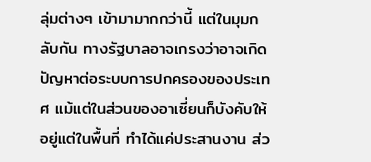ลุ่มต่างๆ เข้ามามากกว่านี้ แต่ในมุมกลับกัน ทางรัฐบาลอาจเกรงว่าอาจเกิดปัญหาต่อระบบการปกครองของประเทศ แม้แต่ในส่วนของอาเซี่ยนก็บังคับให้อยู่แต่ในพื้นที่ ทำได้แค่ประสานงาน ส่ว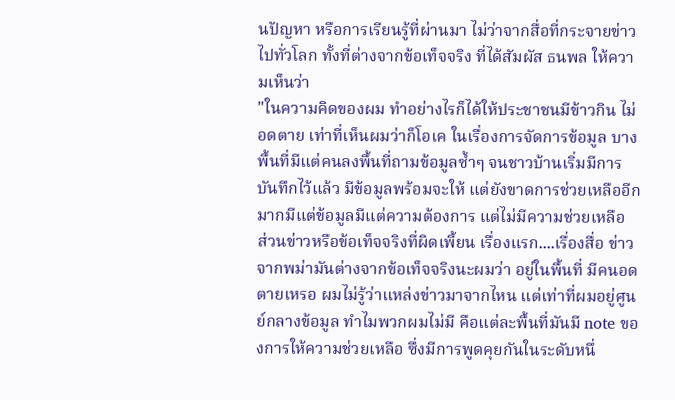นปัญหา หรือการเรียนรู้ที่ผ่านมา ไม่ว่าจากสื่อที่กระจายข่าวไปทั่วโลก ทั้งที่ต่างจากข้อเท็จจริง ที่ได้สัมผัส ธนพล ให้ความเห็นว่า
"ในความคิดของผม ทำอย่างไรก็ได้ให้ประชาชนมีข้าวกิน ไม่อดตาย เท่าที่เห็นผมว่าก็โอเค ในเรื่องการจัดการข้อมูล บางพื้นที่มีแต่คนลงพื้นที่ถามข้อมูลซ้ำๆ จนชาวบ้านเริ่มมีการบันทึกไว้แล้ว มีข้อมูลพร้อมจะให้ แต่ยังขาดการช่วยเหลืออีกมากมีแต่ข้อมูลมีแต่ความต้องการ แต่ไม่มีความช่วยเหลือ
ส่วนข่าวหรือข้อเท็จจริงที่ผิดเพี้ยน เรื่องแรก....เรื่องสื่อ ข่าวจากพม่ามันต่างจากข้อเท็จจริงนะผมว่า อยู่ในพื้นที่ มีคนอดตายเหรอ ผมไม่รู้ว่าแหล่งข่าวมาจากไหน แต่เท่าที่ผมอยู่ศูนย์กลางข้อมูล ทำไมพวกผมไม่มี คือแต่ละพื้นที่มันมี note ของการให้ความช่วยเหลือ ซึ่งมีการพูดคุยกันในระดับหนึ่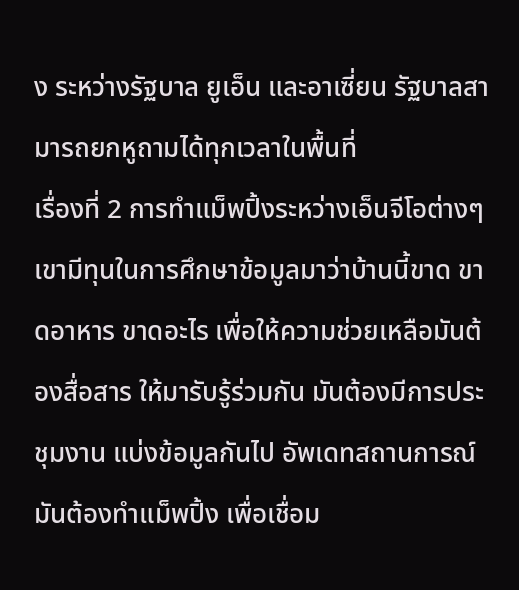ง ระหว่างรัฐบาล ยูเอ็น และอาเซี่ยน รัฐบาลสามารถยกหูถามได้ทุกเวลาในพื้นที่
เรื่องที่ 2 การทำแม็พปิ้งระหว่างเอ็นจีโอต่างๆ เขามีทุนในการศึกษาข้อมูลมาว่าบ้านนี้ขาด ขาดอาหาร ขาดอะไร เพื่อให้ความช่วยเหลือมันต้องสื่อสาร ให้มารับรู้ร่วมกัน มันต้องมีการประชุมงาน แบ่งข้อมูลกันไป อัพเดทสถานการณ์ มันต้องทำแม็พปิ้ง เพื่อเชื่อม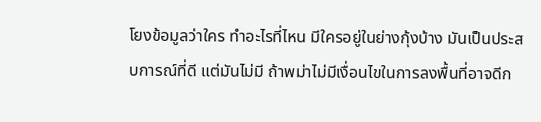โยงข้อมูลว่าใคร ทำอะไรที่ไหน มีใครอยู่ในย่างกุ้งบ้าง มันเป็นประสบการณ์ที่ดี แต่มันไม่มี ถ้าพม่าไม่มีเงื่อนไขในการลงพื้นที่อาจดีก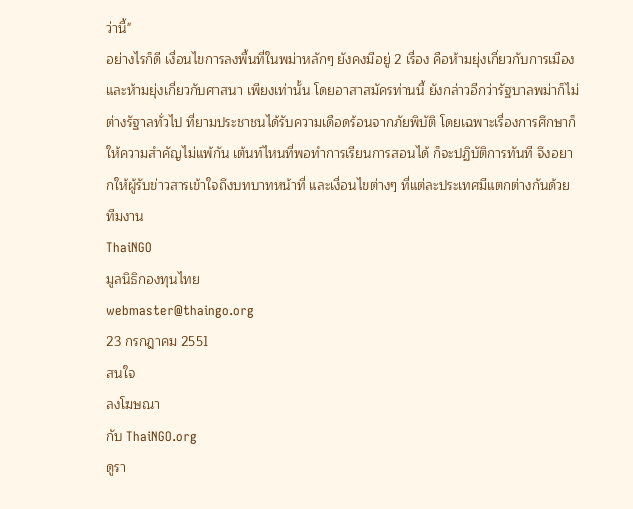ว่านี้"
อย่างไรก็ดี เงื่อนไขการลงพื้นที่ในพม่าหลักๆ ยังคงมีอยู่ 2 เรื่อง คือห้ามยุ่งเกี่ยวกับการเมือง และห้ามยุ่งเกี่ยวกับศาสนา เพียงเท่านั้น โดยอาสาสมัครท่านนี้ ยังกล่าวอีกว่ารัฐบาลพม่าก็ไม่ต่างรัฐาลทั่วไป ที่ยามประชาชนได้รับความเดือดร้อนจากภัยพิบัติ โดยเฉพาะเรื่องการศึกษาก็ให้ความสำคัญไม่แพ้กัน เต้นท์ไหนที่พอทำการเรียนการสอนได้ ก็จะปฏิบัติการทันที จึงอยากให้ผู้รับข่าวสารเข้าใจถึงบทบาทหน้าที่ และเงื่อนไขต่างๆ ที่แต่ละประเทศมีแตกต่างกันด้วย
ทีมงาน
ThaiNGO
มูลนิธิกองทุนไทย
webmaster@thaingo.org
23 กรกฎาคม 2551
สนใจ
ลงโฆษณา
กับ ThaiNGO.org
ดูรา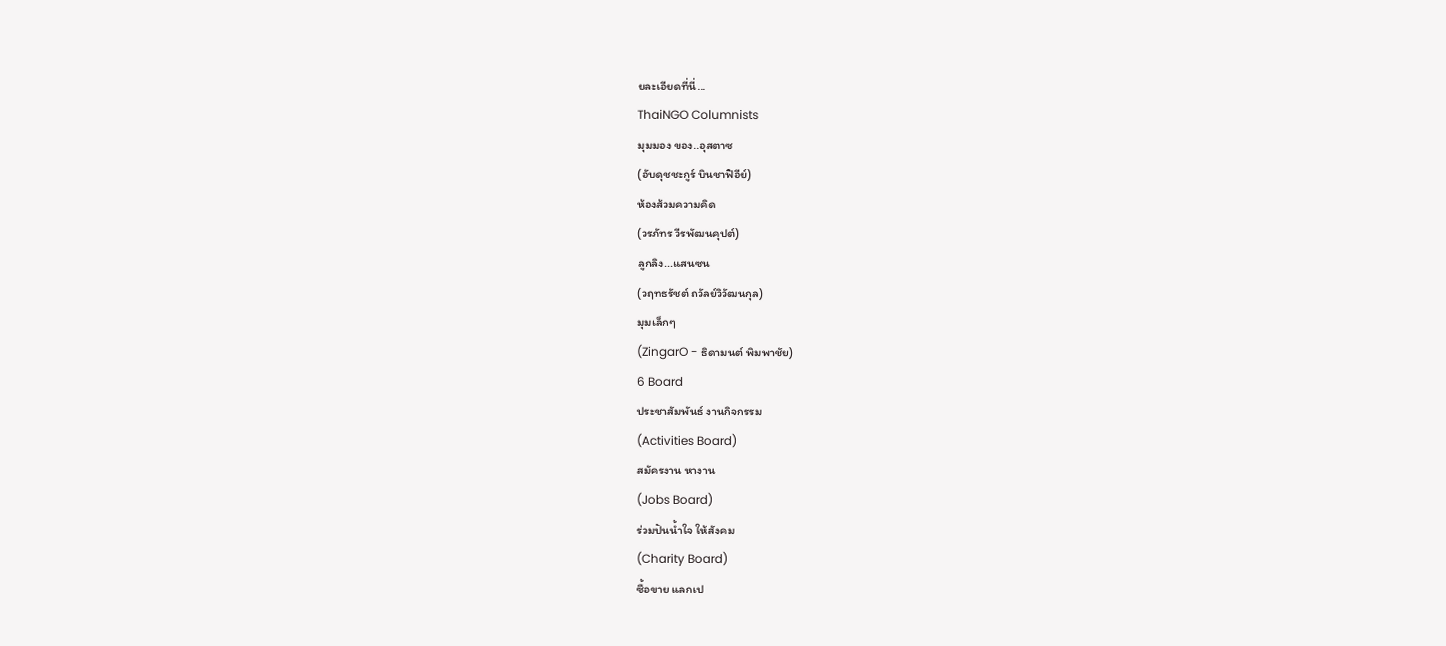ยละเอียดที่นี่...
ThaiNGO Columnists
มุมมอง ของ..อุสตาซ
(อับดุชชะกูร์ บินชาฟิอีย์)
ห้องส้วมความคิด
(วรภัทร วีรพัฒนคุปต์)
ลูกลิง...แสนซน
(วฤทธรัชต์ ถวัลย์วิวัฒนกุล)
มุมเล็กๆ
(ZingarO - ธิดามนต์ พิมพาชัย)
6 Board
ประชาสัมพันธ์ งานกิจกรรม
(Activities Board)
สมัครงาน หางาน
(Jobs Board)
ร่วมปันน้ำใจ ให้สังคม
(Charity Board)
ซื้อขาย แลกเป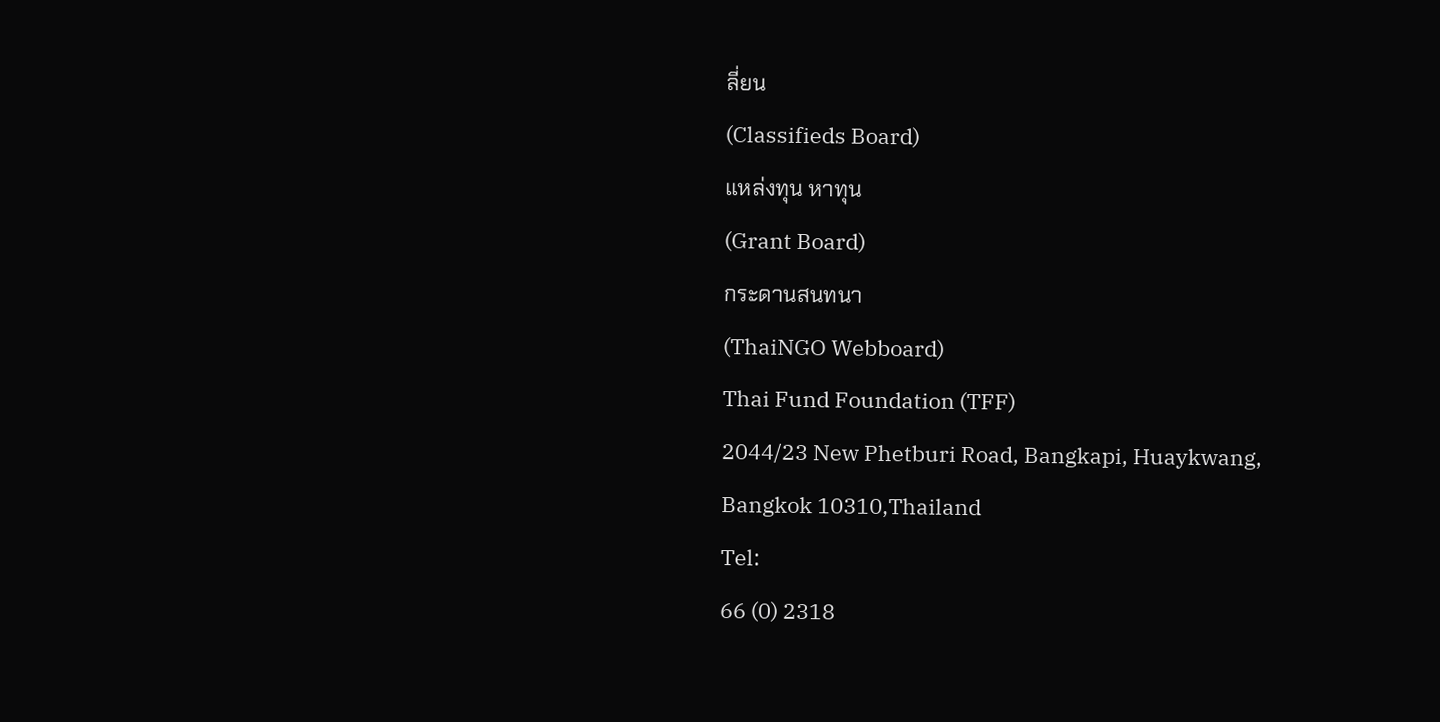ลี่ยน
(Classifieds Board)
แหล่งทุน หาทุน
(Grant Board)
กระดานสนทนา
(ThaiNGO Webboard)
Thai Fund Foundation (TFF)
2044/23 New Phetburi Road, Bangkapi, Huaykwang, Bangkok 10310,Thailand
Tel:
66 (0) 2318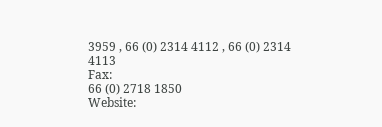3959 , 66 (0) 2314 4112 , 66 (0) 2314 4113
Fax:
66 (0) 2718 1850
Website: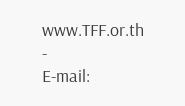www.TFF.or.th
-
E-mail: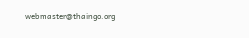webmaster@thaingo.org